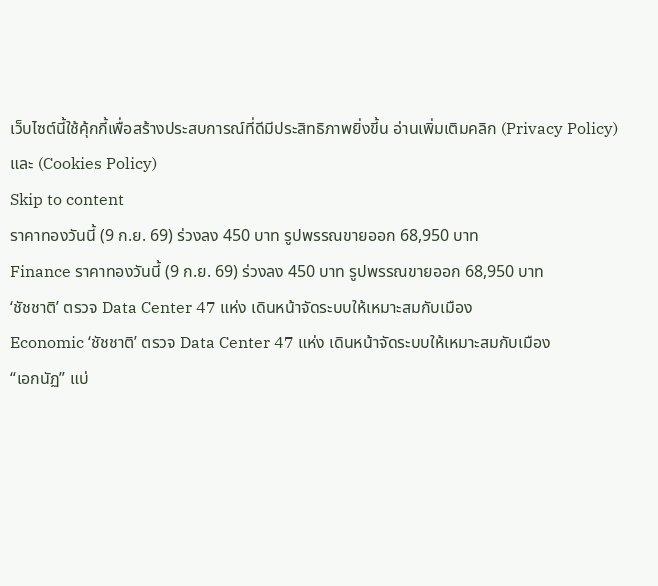เว็บไซต์นี้ใช้คุ้กกี้เพื่อสร้างประสบการณ์ที่ดีมีประสิทธิภาพยิ่งขี้น อ่านเพิ่มเติมคลิก (Privacy Policy) และ (Cookies Policy)
Skip to content
ราคาทองวันนี้ (9 ก.ย. 69) ร่วงลง 450 บาท รูปพรรณขายออก 68,950 บาท
Finance ราคาทองวันนี้ (9 ก.ย. 69) ร่วงลง 450 บาท รูปพรรณขายออก 68,950 บาท
‘ชัชชาติ’ ตรวจ Data Center 47 แห่ง เดินหน้าจัดระบบให้เหมาะสมกับเมือง
Economic ‘ชัชชาติ’ ตรวจ Data Center 47 แห่ง เดินหน้าจัดระบบให้เหมาะสมกับเมือง
“เอกนัฏ” แบ่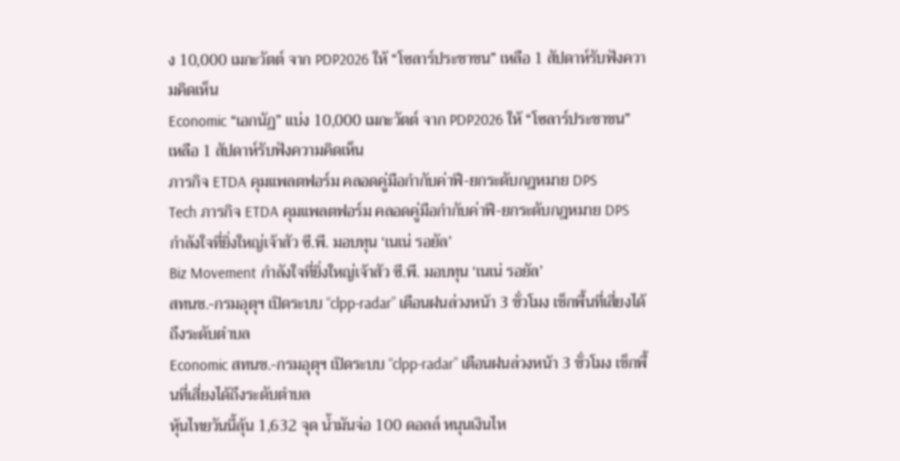ง 10,000 เมกะวัตต์ จาก PDP2026 ให้ “โซลาร์ประชาชน” เหลือ 1 สัปดาห์รับฟังความคิดเห็น
Economic “เอกนัฏ” แบ่ง 10,000 เมกะวัตต์ จาก PDP2026 ให้ “โซลาร์ประชาชน” เหลือ 1 สัปดาห์รับฟังความคิดเห็น
ภารกิจ ETDA คุมแพลตฟอร์ม คลอดคู่มือกำกับค่าฟี-ยกระดับกฎหมาย DPS
Tech ภารกิจ ETDA คุมแพลตฟอร์ม คลอดคู่มือกำกับค่าฟี-ยกระดับกฎหมาย DPS
กำลังใจที่ยิ่งใหญ่เจ้าสัว ซี.พี. มอบทุน ‘เนเน่ รอยัล’
Biz Movement กำลังใจที่ยิ่งใหญ่เจ้าสัว ซี.พี. มอบทุน ‘เนเน่ รอยัล’
สทนช.-กรมอุตุฯ เปิดระบบ “clpp-radar” เตือนฝนล่วงหน้า 3 ชั่วโมง เช็กพื้นที่เสี่ยงได้ถึงระดับตำบล
Economic สทนช.-กรมอุตุฯ เปิดระบบ “clpp-radar” เตือนฝนล่วงหน้า 3 ชั่วโมง เช็กพื้นที่เสี่ยงได้ถึงระดับตำบล
หุ้นไทยวันนี้ลุ้น 1,632 จุด น้ำมันจ่อ 100 ดอลล์ หนุนเงินไห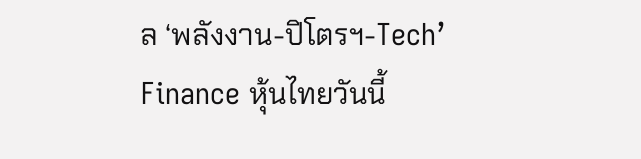ล ‘พลังงาน-ปิโตรฯ-Tech’
Finance หุ้นไทยวันนี้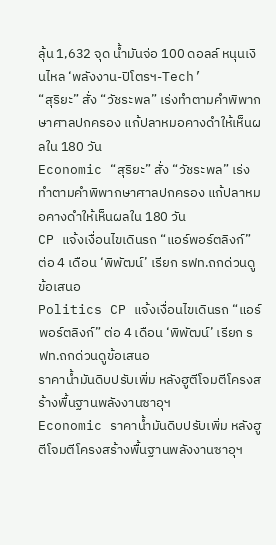ลุ้น 1,632 จุด น้ำมันจ่อ 100 ดอลล์ หนุนเงินไหล ‘พลังงาน-ปิโตรฯ-Tech’
“สุริยะ” สั่ง “วัชระพล” เร่งทำตามคำพิพากษาศาลปกครอง แก้ปลาหมอคางดำให้เห็นผลใน 180 วัน
Economic “สุริยะ” สั่ง “วัชระพล” เร่งทำตามคำพิพากษาศาลปกครอง แก้ปลาหมอคางดำให้เห็นผลใน 180 วัน
CP แจ้งเงื่อนไขเดินรถ “แอร์พอร์ตลิงก์” ต่อ 4 เดือน ‘พิพัฒน์’ เรียก รฟท.ถกด่วนดูข้อเสนอ
Politics CP แจ้งเงื่อนไขเดินรถ “แอร์พอร์ตลิงก์” ต่อ 4 เดือน ‘พิพัฒน์’ เรียก รฟท.ถกด่วนดูข้อเสนอ
ราคาน้ำมันดิบปรับเพิ่ม หลังฮูตีโจมตีโครงสร้างพื้นฐานพลังงานซาอุฯ
Economic ราคาน้ำมันดิบปรับเพิ่ม หลังฮูตีโจมตีโครงสร้างพื้นฐานพลังงานซาอุฯ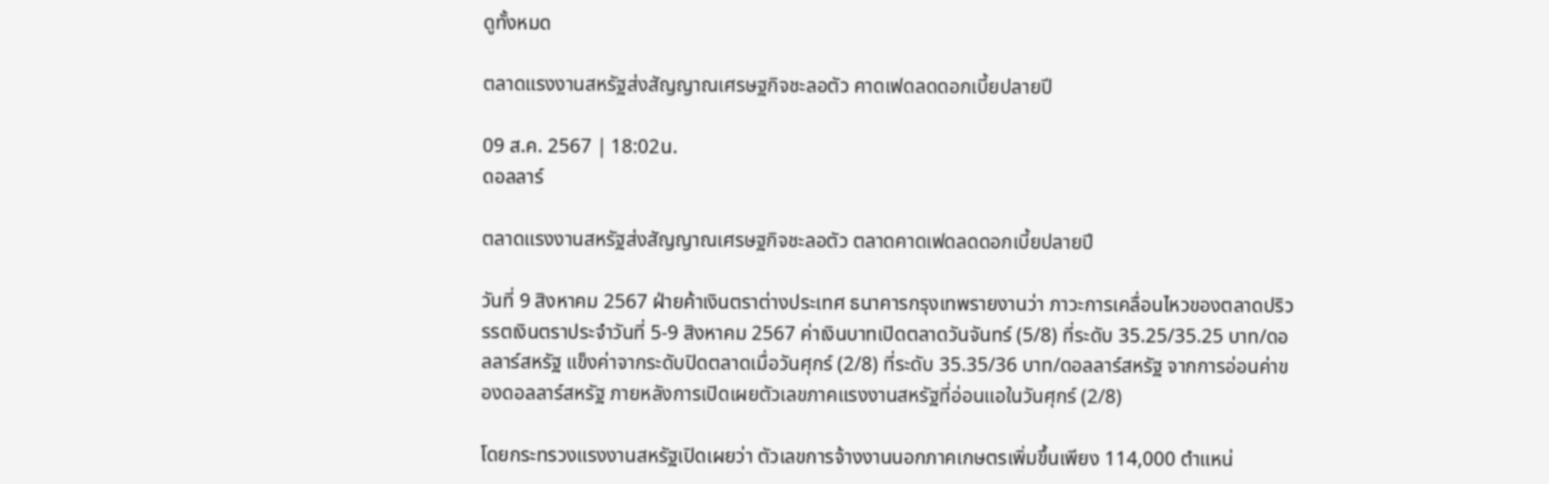ดูทั้งหมด

ตลาดแรงงานสหรัฐส่งสัญญาณเศรษฐกิจชะลอตัว คาดเฟดลดดอกเบี้ยปลายปี

09 ส.ค. 2567 | 18:02น.
ดอลลาร์

ตลาดแรงงานสหรัฐส่งสัญญาณเศรษฐกิจชะลอตัว ตลาดคาดเฟดลดดอกเบี้ยปลายปี

วันที่ 9 สิงหาคม 2567 ฝ่ายค้าเงินตราต่างประเทศ ธนาคารกรุงเทพรายงานว่า ภาวะการเคลื่อนไหวของตลาดปริวรรตเงินตราประจำวันที่ 5-9 สิงหาคม 2567 ค่าเงินบาทเปิดตลาดวันจันทร์ (5/8) ที่ระดับ 35.25/35.25 บาท/ดอลลาร์สหรัฐ แข็งค่าจากระดับปิดตลาดเมื่อวันศุกร์ (2/8) ที่ระดับ 35.35/36 บาท/ดอลลาร์สหรัฐ จากการอ่อนค่าของดอลลาร์สหรัฐ ภายหลังการเปิดเผยตัวเลขภาคแรงงานสหรัฐที่อ่อนแอในวันศุกร์ (2/8)

โดยกระทรวงแรงงานสหรัฐเปิดเผยว่า ตัวเลขการจ้างงานนอกภาคเกษตรเพิ่มขึ้นเพียง 114,000 ตำแหน่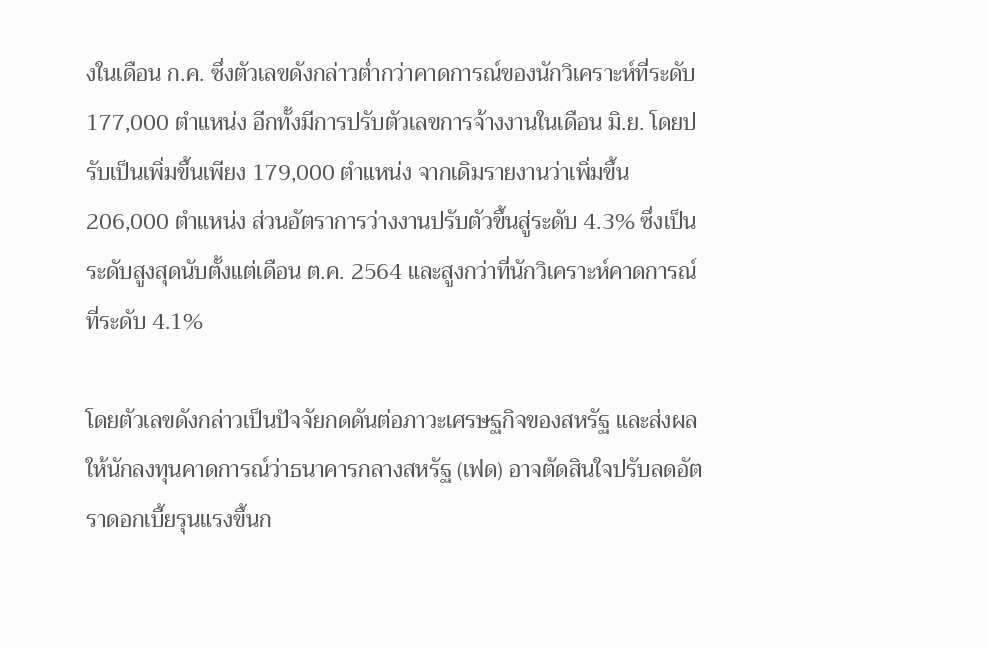งในเดือน ก.ค. ซึ่งตัวเลขดังกล่าวต่ำกว่าคาดการณ์ของนักวิเคราะห์ที่ระดับ 177,000 ตำแหน่ง อีกทั้งมีการปรับตัวเลขการจ้างงานในเดือน มิ.ย. โดยปรับเป็นเพิ่มขึ้นเพียง 179,000 ตำแหน่ง จากเดิมรายงานว่าเพิ่มขึ้น 206,000 ตำแหน่ง ส่วนอัตราการว่างงานปรับตัวขึ้นสู่ระดับ 4.3% ซึ่งเป็นระดับสูงสุดนับตั้งแต่เดือน ต.ค. 2564 และสูงกว่าที่นักวิเคราะห์คาดการณ์ที่ระดับ 4.1%

โดยตัวเลขดังกล่าวเป็นปัจจัยกดดันต่อภาวะเศรษฐกิจของสหรัฐ และส่งผลให้นักลงทุนคาดการณ์ว่าธนาคารกลางสหรัฐ (เฟด) อาจตัดสินใจปรับลดอัตราดอกเบี้ยรุนแรงขึ้นก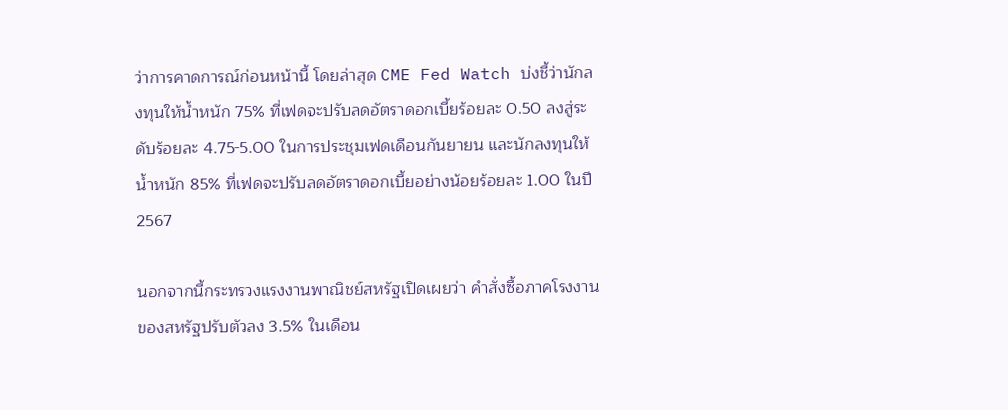ว่าการคาดการณ์ก่อนหน้านี้ โดยล่าสุด CME Fed Watch บ่งชี้ว่านักลงทุนให้น้ำหนัก 75% ที่เฟดจะปรับลดอัตราดอกเบี้ยร้อยละ 0.50 ลงสู่ระดับร้อยละ 4.75-5.00 ในการประชุมเฟดเดือนกันยายน และนักลงทุนให้น้ำหนัก 85% ที่เฟดจะปรับลดอัตราดอกเบี้ยอย่างน้อยร้อยละ 1.00 ในปี 2567

นอกจากนี้กระทรวงแรงงานพาณิชย์สหรัฐเปิดเผยว่า คำสั่งซื้อภาคโรงงานของสหรัฐปรับตัวลง 3.5% ในเดือน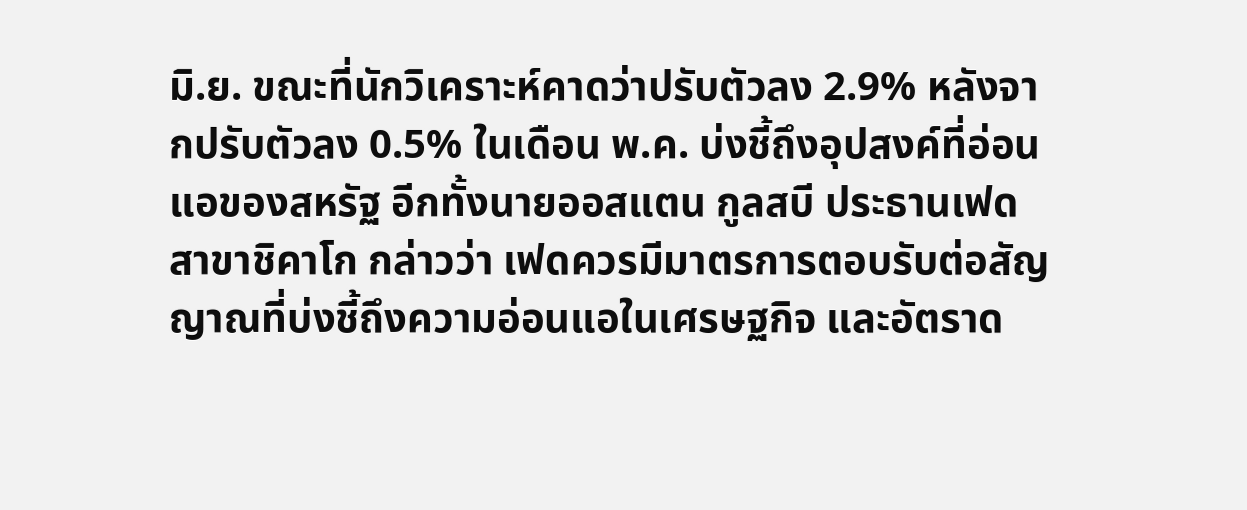มิ.ย. ขณะที่นักวิเคราะห์คาดว่าปรับตัวลง 2.9% หลังจากปรับตัวลง 0.5% ในเดือน พ.ค. บ่งชี้ถึงอุปสงค์ที่อ่อนแอของสหรัฐ อีกทั้งนายออสแตน กูลสบี ประธานเฟด สาขาชิคาโก กล่าวว่า เฟดควรมีมาตรการตอบรับต่อสัญญาณที่บ่งชี้ถึงความอ่อนแอในเศรษฐกิจ และอัตราด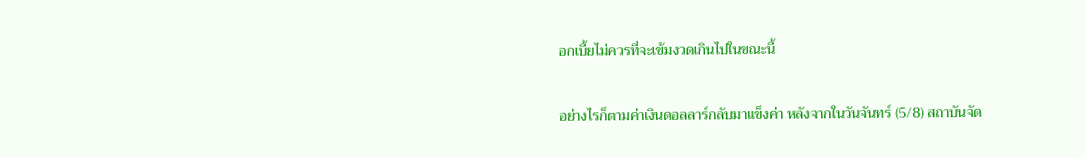อกเบี้ยไม่ควรที่จะเข้มงวดเกินไปในขณะนี้

อย่างไรก็ตามค่าเงินดอลลาร์กลับมาแข็งค่า หลังจากในวันจันทร์ (5/8) สถาบันจัด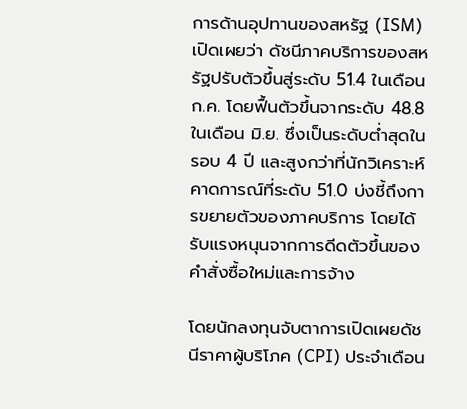การด้านอุปทานของสหรัฐ (ISM) เปิดเผยว่า ดัชนีภาคบริการของสหรัฐปรับตัวขึ้นสู่ระดับ 51.4 ในเดือน ก.ค. โดยฟื้นตัวขึ้นจากระดับ 48.8 ในเดือน มิ.ย. ซึ่งเป็นระดับต่ำสุดในรอบ 4 ปี และสูงกว่าที่นักวิเคราะห์คาดการณ์ที่ระดับ 51.0 บ่งชี้ถึงการขยายตัวของภาคบริการ โดยได้รับแรงหนุนจากการดีดตัวขึ้นของคำสั่งซื้อใหม่และการจ้าง

โดยนักลงทุนจับตาการเปิดเผยดัชนีราคาผู้บริโภค (CPI) ประจำเดือน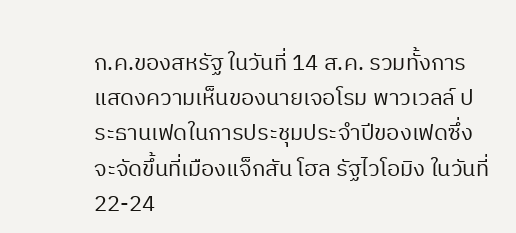ก.ค.ของสหรัฐ ในวันที่ 14 ส.ค. รวมทั้งการแสดงความเห็นของนายเจอโรม พาวเวลล์ ประธานเฟดในการประชุมประจำปีของเฟดซึ่งจะจัดขึ้นที่เมืองแจ็กสัน โฮล รัฐไวโอมิง ในวันที่ 22-24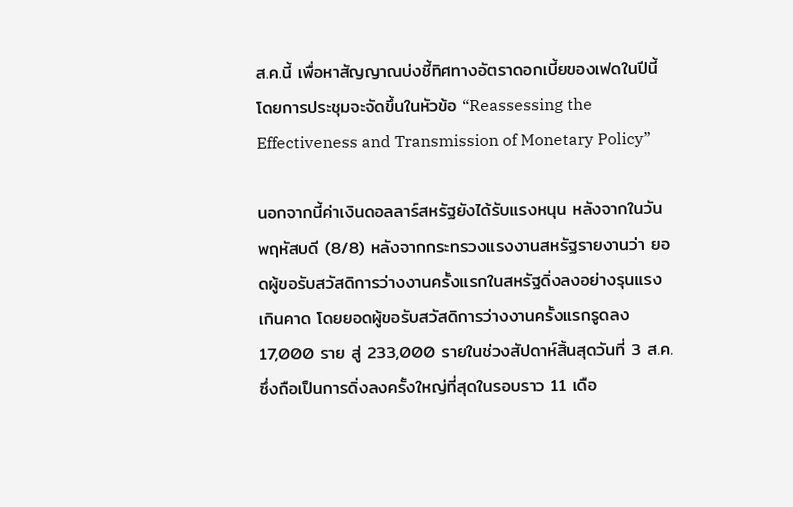ส.ค.นี้ เพื่อหาสัญญาณบ่งชี้ทิศทางอัตราดอกเบี้ยของเฟดในปีนี้ โดยการประชุมจะจัดขึ้นในหัวข้อ “Reassessing the Effectiveness and Transmission of Monetary Policy”

นอกจากนี้ค่าเงินดอลลาร์สหรัฐยังได้รับแรงหนุน หลังจากในวันพฤหัสบดี (8/8) หลังจากกระทรวงแรงงานสหรัฐรายงานว่า ยอดผู้ขอรับสวัสดิการว่างงานครั้งแรกในสหรัฐดิ่งลงอย่างรุนแรงเกินคาด โดยยอดผู้ขอรับสวัสดิการว่างงานครั้งแรกรูดลง 17,000 ราย สู่ 233,000 รายในช่วงสัปดาห์สิ้นสุดวันที่ 3 ส.ค. ซึ่งถือเป็นการดิ่งลงครั้งใหญ่ที่สุดในรอบราว 11 เดือ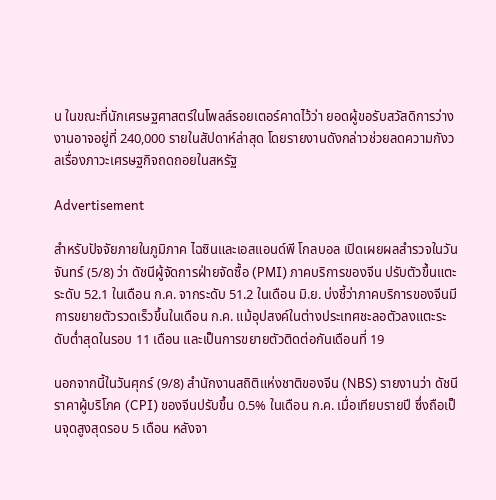น ในขณะที่นักเศรษฐศาสตร์ในโพลล์รอยเตอร์คาดไว้ว่า ยอดผู้ขอรับสวัสดิการว่างงานอาจอยู่ที่ 240,000 รายในสัปดาห์ล่าสุด โดยรายงานดังกล่าวช่วยลดความกังวลเรื่องภาวะเศรษฐกิจถดถอยในสหรัฐ

Advertisement

สำหรับปัจจัยภายในภูมิภาค ไฉซินและเอสแอนด์พี โกลบอล เปิดเผยผลสำรวจในวันจันทร์ (5/8) ว่า ดัชนีผู้จัดการฝ่ายจัดซื้อ (PMI) ภาคบริการของจีน ปรับตัวขึ้นแตะระดับ 52.1 ในเดือน ก.ค. จากระดับ 51.2 ในเดือน มิ.ย. บ่งชี้ว่าภาคบริการของจีนมีการขยายตัวรวดเร็วขึ้นในเดือน ก.ค. แม้อุปสงค์ในต่างประเทศชะลอตัวลงแตะระดับต่ำสุดในรอบ 11 เดือน และเป็นการขยายตัวติดต่อกันเดือนที่ 19

นอกจากนี้ในวันศุกร์ (9/8) สำนักงานสถิติแห่งชาติของจีน (NBS) รายงานว่า ดัชนีราคาผู้บริโภค (CPI) ของจีนปรับขึ้น 0.5% ในเดือน ก.ค. เมื่อเทียบรายปี ซึ่งถือเป็นจุดสูงสุดรอบ 5 เดือน หลังจา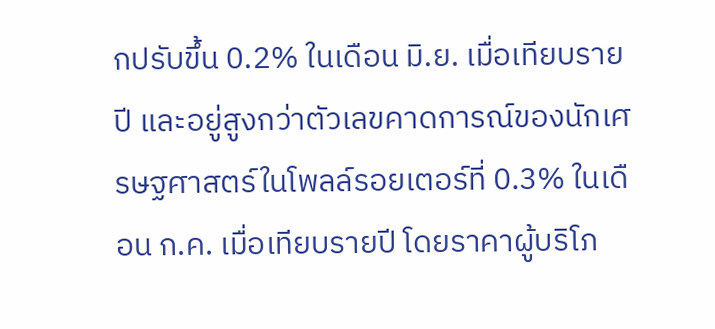กปรับขึ้น 0.2% ในเดือน มิ.ย. เมื่อเทียบรายปี และอยู่สูงกว่าตัวเลขคาดการณ์ของนักเศรษฐศาสตร์ในโพลล์รอยเตอร์ที่ 0.3% ในเดือน ก.ค. เมื่อเทียบรายปี โดยราคาผู้บริโภ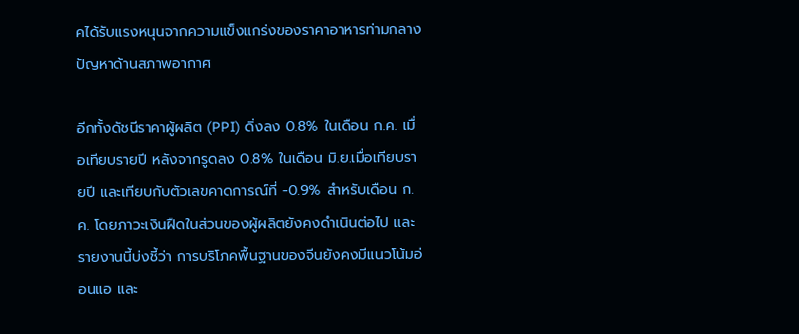คได้รับแรงหนุนจากความแข็งแกร่งของราคาอาหารท่ามกลางปัญหาด้านสภาพอากาศ

อีกทั้งดัชนีราคาผู้ผลิต (PPI) ดิ่งลง 0.8% ในเดือน ก.ค. เมื่อเทียบรายปี หลังจากรูดลง 0.8% ในเดือน มิ.ย.เมื่อเทียบรายปี และเทียบกับตัวเลขคาดการณ์ที่ -0.9% สำหรับเดือน ก.ค. โดยภาวะเงินฝืดในส่วนของผู้ผลิตยังคงดำเนินต่อไป และรายงานนี้บ่งชี้ว่า การบริโภคพื้นฐานของจีนยังคงมีแนวโน้มอ่อนแอ และ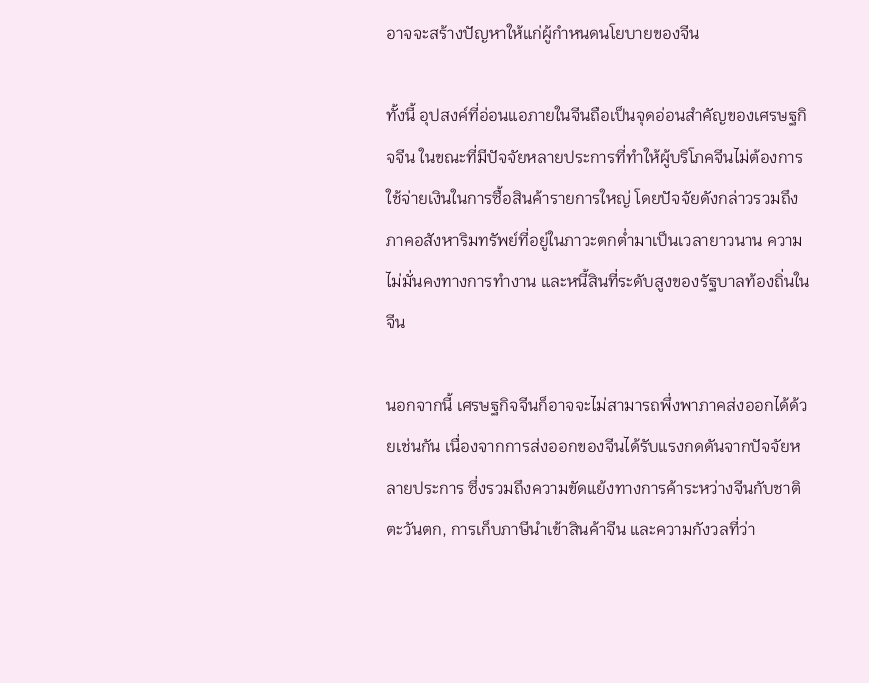อาจจะสร้างปัญหาให้แก่ผู้กำหนดนโยบายของจีน

ทั้งนี้ อุปสงค์ที่อ่อนแอภายในจีนถือเป็นจุดอ่อนสำคัญของเศรษฐกิจจีน ในขณะที่มีปัจจัยหลายประการที่ทำให้ผู้บริโภคจีนไม่ต้องการใช้จ่ายเงินในการซื้อสินค้ารายการใหญ่ โดยปัจจัยดังกล่าวรวมถึงภาคอสังหาริมทรัพย์ที่อยู่ในภาวะตกต่ำมาเป็นเวลายาวนาน ความไม่มั่นคงทางการทำงาน และหนี้สินที่ระดับสูงของรัฐบาลท้องถิ่นในจีน

นอกจากนี้ เศรษฐกิจจีนก็อาจจะไม่สามารถพึ่งพาภาคส่งออกได้ด้วยเช่นกัน เนื่องจากการส่งออกของจีนได้รับแรงกดดันจากปัจจัยหลายประการ ซึ่งรวมถึงความขัดแย้งทางการค้าระหว่างจีนกับชาติตะวันตก, การเก็บภาษีนำเข้าสินค้าจีน และความกังวลที่ว่า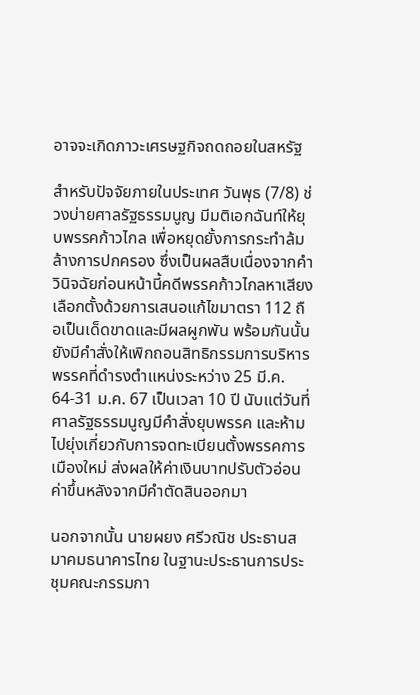อาจจะเกิดภาวะเศรษฐกิจถดถอยในสหรัฐ

สำหรับปัจจัยภายในประเทศ วันพุธ (7/8) ช่วงบ่ายศาลรัฐธรรมนูญ มีมติเอกฉันท์ให้ยุบพรรคก้าวไกล เพื่อหยุดยั้งการกระทำล้มล้างการปกครอง ซึ่งเป็นผลสืบเนื่องจากคำวินิจฉัยก่อนหน้านี้คดีพรรคก้าวไกลหาเสียงเลือกตั้งด้วยการเสนอแก้ไขมาตรา 112 ถือเป็นเด็ดขาดและมีผลผูกพัน พร้อมกันนั้นยังมีคำสั่งให้เพิกถอนสิทธิกรรมการบริหารพรรคที่ดำรงตำแหน่งระหว่าง 25 มี.ค. 64-31 ม.ค. 67 เป็นเวลา 10 ปี นับแต่วันที่ศาลรัฐธรรมนูญมีคำสั่งยุบพรรค และห้ามไปยุ่งเกี่ยวกับการจดทะเบียนตั้งพรรคการเมืองใหม่ ส่งผลให้ค่าเงินบาทปรับตัวอ่อนค่าขึ้นหลังจากมีคำตัดสินออกมา

นอกจากนั้น นายผยง ศรีวณิช ประธานสมาคมธนาคารไทย ในฐานะประธานการประชุมคณะกรรมกา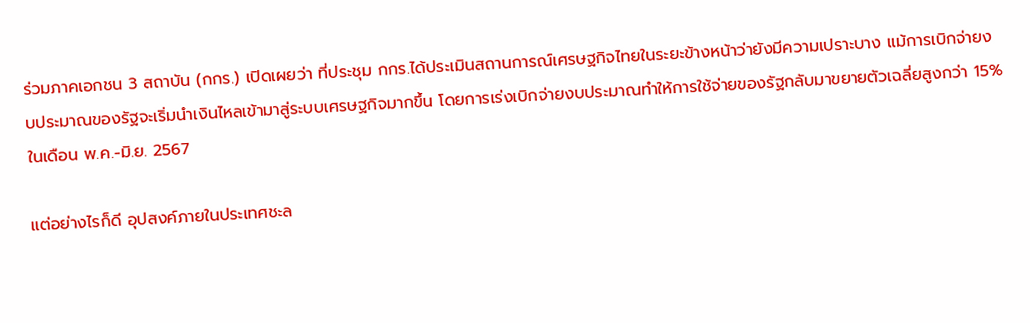ร่วมภาคเอกชน 3 สถาบัน (กกร.) เปิดเผยว่า ที่ประชุม กกร.ได้ประเมินสถานการณ์เศรษฐกิจไทยในระยะข้างหน้าว่ายังมีความเปราะบาง แม้การเบิกจ่ายงบประมาณของรัฐจะเริ่มนำเงินไหลเข้ามาสู่ระบบเศรษฐกิจมากขึ้น โดยการเร่งเบิกจ่ายงบประมาณทำให้การใช้จ่ายของรัฐกลับมาขยายตัวเฉลี่ยสูงกว่า 15% ในเดือน พ.ค.-มิ.ย. 2567

แต่อย่างไรก็ดี อุปสงค์ภายในประเทศชะล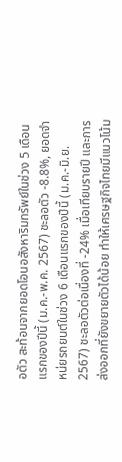อตัว สะท้อนจากยอดโอนอสังหาริมทรัพย์ในช่วง 5 เดือนแรกของปีนี้ (ม.ค.-พ.ค. 2567) ชะลอตัว -8.8%, ยอดจำหน่ยรถยนต์ในช่วง 6 เดือนแรกของปีนี้ (ม.ค.-มิ.ย. 2567) ชะลอตัวต่อเนื่องที่ -24% เมื่อเทียบรายปี และการส่งออกที่ยังขยายตัวได้น้อย ทำให้เศรษฐกิจไทยมีแนวโน้ม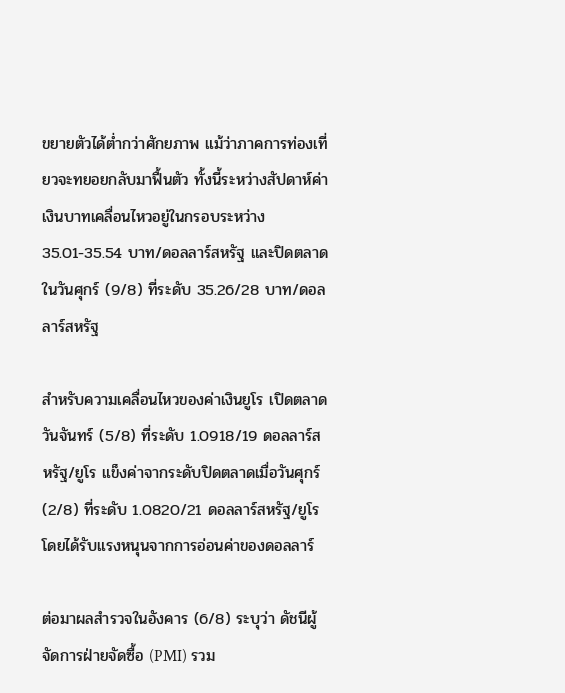ขยายตัวได้ต่ำกว่าศักยภาพ แม้ว่าภาคการท่องเที่ยวจะทยอยกลับมาฟื้นตัว ทั้งนี้ระหว่างสัปดาห์ค่าเงินบาทเคลื่อนไหวอยู่ในกรอบระหว่าง 35.01-35.54 บาท/ดอลลาร์สหรัฐ และปิดตลาดในวันศุกร์ (9/8) ที่ระดับ 35.26/28 บาท/ดอลลาร์สหรัฐ

สำหรับความเคลื่อนไหวของค่าเงินยูโร เปิดตลาดวันจันทร์ (5/8) ที่ระดับ 1.0918/19 ดอลลาร์สหรัฐ/ยูโร แข็งค่าจากระดับปิดตลาดเมื่อวันศุกร์ (2/8) ที่ระดับ 1.0820/21 ดอลลาร์สหรัฐ/ยูโร โดยได้รับแรงหนุนจากการอ่อนค่าของดอลลาร์

ต่อมาผลสำรวจในอังคาร (6/8) ระบุว่า ดัชนีผู้จัดการฝ่ายจัดซื้อ (PMI) รวม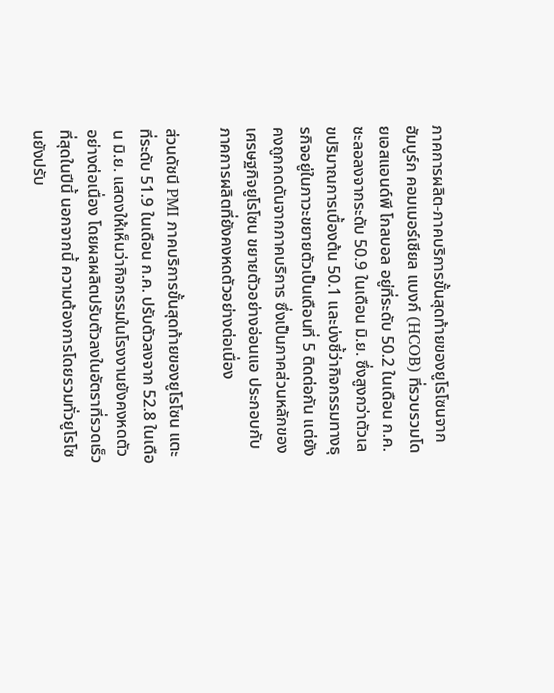ภาคการผลิต-ภาคบริการขั้นสุดท้ายของยูโรโซนจากฮัมบูร์ก คอมเมอร์เชียล แบงก์ (HCOB) ที่รวบรวมโดยเอสแอนด์พี โกลบอล อยู่ที่ระดับ 50.2 ในเดือน ก.ค. ชะลอลงจากระดับ 50.9 ในเดือน มิ.ย. ซึ่งสูงกว่าตัวเลขปริมาณการเบื้องต้น 50.1 และบ่งชี้ว่ากิจกรรมทางธุรกิจอยู่ในภาวะขยายตัวเป็นเดือนที่ 5 ติดต่อกัน แต่ยังคงถูกกดดันจากภาคบริการ ซึ่งเป็นภาคส่วนหลักของเศรษฐกิจยูโรโซน ขยายตัวอย่างอ่อนแอ ประกอบกับภาคการผลิตที่ยังคงหดตัวอย่างต่อเนื่อง

ส่วนดัชนี PMI ภาคบริการขั้นสุดท้ายของยูโรโซน แตะที่ระดับ 51.9 ในเดือน ก.ค. ปรับตัวลงจาก 52.8 ในเดือน มิ.ย. แสดงให้เห็นว่ากิจกรรมในโรงงานยังคงหดตัวอย่างต่อเนื่อง โดยผลผลิตปรับตัวลงในอัตราที่รวดเร็วที่สุดในปีนี้ นอกจากนี้ ความต้องการโดยรวมทั่วยูโรโซนยังปรับ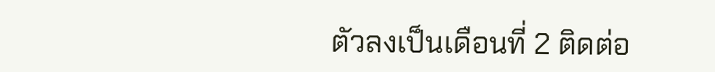ตัวลงเป็นเดือนที่ 2 ติดต่อ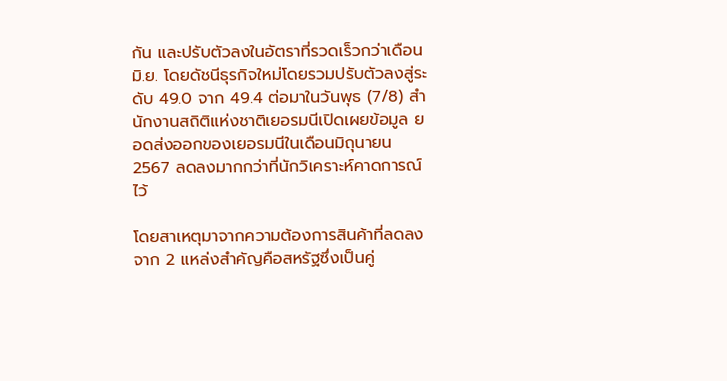กัน และปรับตัวลงในอัตราที่รวดเร็วกว่าเดือน มิ.ย. โดยดัชนีธุรกิจใหม่โดยรวมปรับตัวลงสู่ระดับ 49.0 จาก 49.4 ต่อมาในวันพุธ (7/8) สำนักงานสถิติแห่งชาติเยอรมนีเปิดเผยข้อมูล ยอดส่งออกของเยอรมนีในเดือนมิถุนายน 2567 ลดลงมากกว่าที่นักวิเคราะห์คาดการณ์ไว้

โดยสาเหตุมาจากความต้องการสินค้าที่ลดลงจาก 2 แหล่งสำคัญคือสหรัฐซึ่งเป็นคู่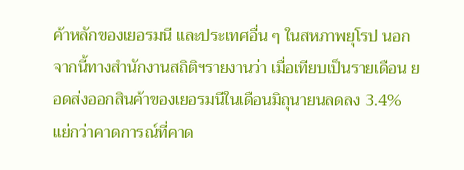ค้าหลักของเยอรมนี และประเทศอื่น ๆ ในสหภาพยุโรป นอกจากนี้ทางสำนักงานสถิติฯรายงานว่า เมื่อเทียบเป็นรายเดือน ยอดส่งออกสินค้าของเยอรมนีในเดือนมิถุนายนลดลง 3.4% แย่กว่าคาดการณ์ที่คาด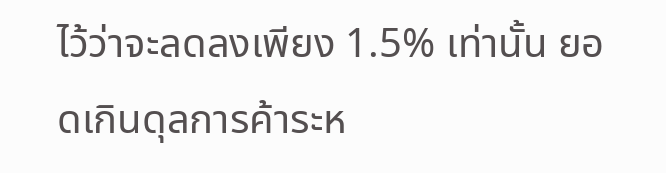ไว้ว่าจะลดลงเพียง 1.5% เท่านั้น ยอดเกินดุลการค้าระห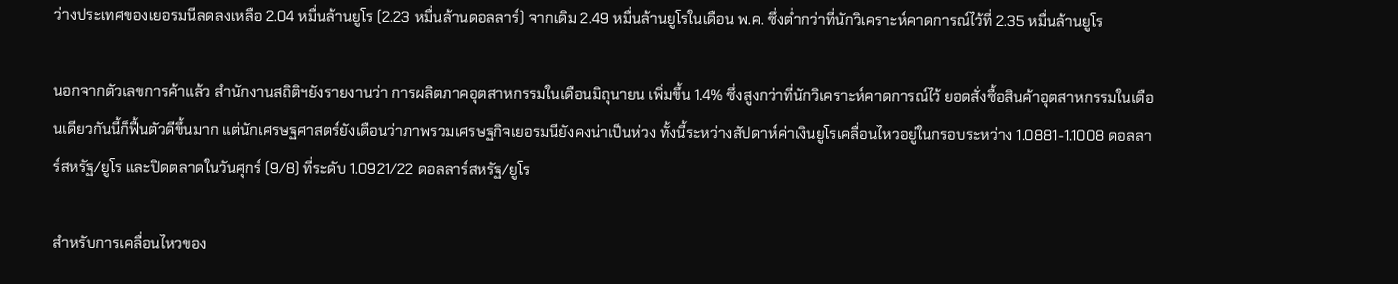ว่างประเทศของเยอรมนีลดลงเหลือ 2.04 หมื่นล้านยูโร (2.23 หมื่นล้านดอลลาร์) จากเดิม 2.49 หมื่นล้านยูโรในเดือน พ.ค. ซึ่งต่ำกว่าที่นักวิเคราะห์คาดการณ์ไว้ที่ 2.35 หมื่นล้านยูโร

นอกจากตัวเลขการค้าแล้ว สำนักงานสถิติฯยังรายงานว่า การผลิตภาคอุตสาหกรรมในเดือนมิถุนายน เพิ่มขึ้น 1.4% ซึ่งสูงกว่าที่นักวิเคราะห์คาดการณ์ไว้ ยอดสั่งซื้อสินค้าอุตสาหกรรมในเดือนเดียวกันนี้ก็ฟื้นตัวดีขึ้นมาก แต่นักเศรษฐศาสตร์ยังเตือนว่าภาพรวมเศรษฐกิจเยอรมนียังคงน่าเป็นห่วง ทั้งนี้ระหว่างสัปดาห์ค่าเงินยูโรเคลื่อนไหวอยู่ในกรอบระหว่าง 1.0881-1.1008 ดอลลาร์สหรัฐ/ยูโร และปิดตลาดในวันศุกร์ (9/8) ที่ระดับ 1.0921/22 ดอลลาร์สหรัฐ/ยูโร

สำหรับการเคลื่อนไหวของ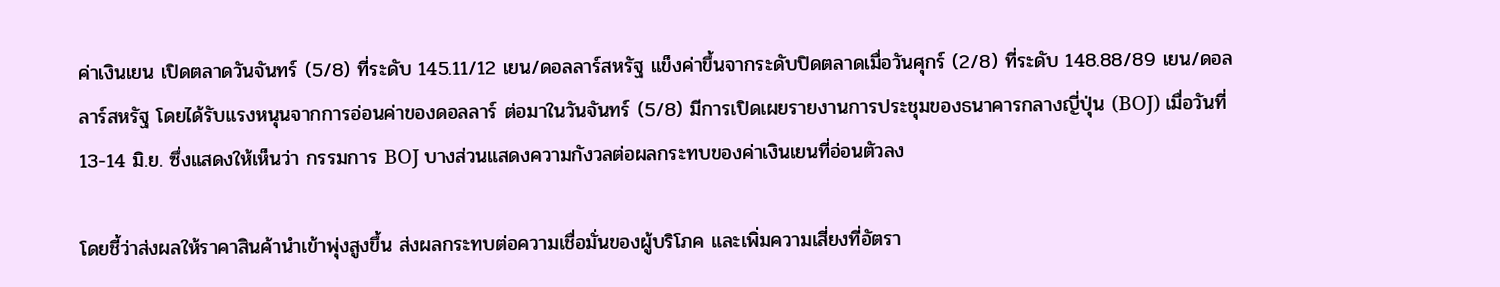ค่าเงินเยน เปิดตลาดวันจันทร์ (5/8) ที่ระดับ 145.11/12 เยน/ดอลลาร์สหรัฐ แข็งค่าขึ้นจากระดับปิดตลาดเมื่อวันศุกร์ (2/8) ที่ระดับ 148.88/89 เยน/ดอลลาร์สหรัฐ โดยได้รับแรงหนุนจากการอ่อนค่าของดอลลาร์ ต่อมาในวันจันทร์ (5/8) มีการเปิดเผยรายงานการประชุมของธนาคารกลางญี่ปุ่น (BOJ) เมื่อวันที่ 13-14 มิ.ย. ซึ่งแสดงให้เห็นว่า กรรมการ BOJ บางส่วนแสดงความกังวลต่อผลกระทบของค่าเงินเยนที่อ่อนตัวลง

โดยชี้ว่าส่งผลให้ราคาสินค้านำเข้าพุ่งสูงขึ้น ส่งผลกระทบต่อความเชื่อมั่นของผู้บริโภค และเพิ่มความเสี่ยงที่อัตรา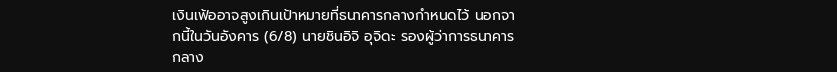เงินเฟ้ออาจสูงเกินเป้าหมายที่ธนาคารกลางกำหนดไว้ นอกจากนี้ในวันอังคาร (6/8) นายชินอิจิ อุจิดะ รองผู้ว่าการธนาคารกลาง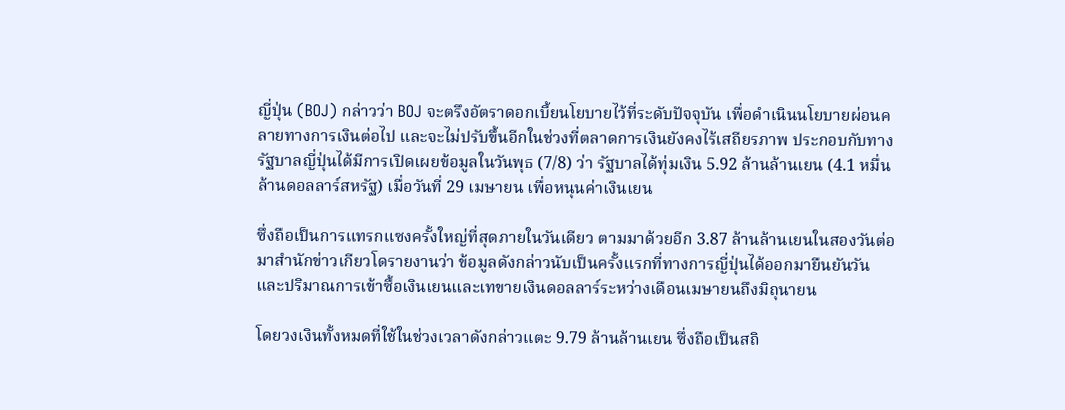ญี่ปุ่น (BOJ) กล่าวว่า BOJ จะตรึงอัตราดอกเบี้ยนโยบายไว้ที่ระดับปัจจุบัน เพื่อดำเนินนโยบายผ่อนคลายทางการเงินต่อไป และจะไม่ปรับขึ้นอีกในช่วงที่ตลาดการเงินยังคงไร้เสถียรภาพ ประกอบกับทางรัฐบาลญี่ปุ่นได้มีการเปิดเผยข้อมูลในวันพุธ (7/8) ว่า รัฐบาลได้ทุ่มเงิน 5.92 ล้านล้านเยน (4.1 หมื่นล้านดอลลาร์สหรัฐ) เมื่อวันที่ 29 เมษายน เพื่อหนุนค่าเงินเยน

ซึ่งถือเป็นการแทรกแซงครั้งใหญ่ที่สุดภายในวันเดียว ตามมาด้วยอีก 3.87 ล้านล้านเยนในสองวันต่อมาสำนักข่าวเกียวโดรายงานว่า ข้อมูลดังกล่าวนับเป็นครั้งแรกที่ทางการญี่ปุ่นได้ออกมายืนยันวันและปริมาณการเข้าซื้อเงินเยนและเทขายเงินดอลลาร์ระหว่างเดือนเมษายนถึงมิถุนายน

โดยวงเงินทั้งหมดที่ใช้ในช่วงเวลาดังกล่าวแตะ 9.79 ล้านล้านเยน ซึ่งถือเป็นสถิ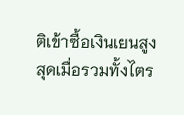ติเข้าซื้อเงินเยนสูงสุดเมื่อรวมทั้งไตร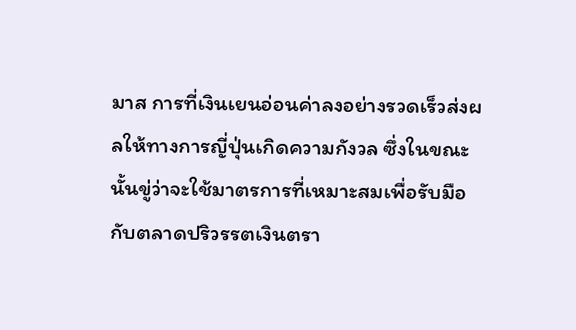มาส การที่เงินเยนอ่อนค่าลงอย่างรวดเร็วส่งผลให้ทางการญี่ปุ่นเกิดความกังวล ซึ่งในขณะนั้นขู่ว่าจะใช้มาตรการที่เหมาะสมเพื่อรับมือกับตลาดปริวรรตเงินตรา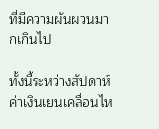ที่มีความผันผวนมากเกินไป

ทั้งนี้ระหว่างสัปดาห์ค่าเงินเยนเคลื่อนไห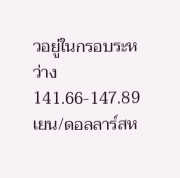วอยู่ในกรอบระหว่าง 141.66-147.89 เยน/ดอลลาร์สห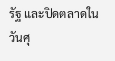รัฐ และปิดตลาดในวันศุ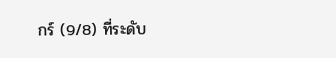กร์ (9/8) ที่ระดับ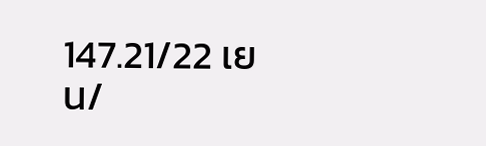147.21/22 เยน/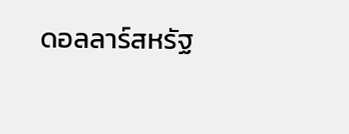ดอลลาร์สหรัฐ